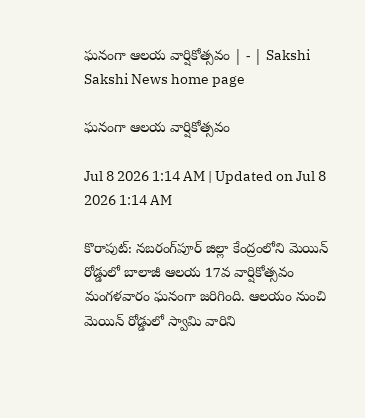ఘనంగా ఆలయ వార్షికోత్సవం | - | Sakshi
Sakshi News home page

ఘనంగా ఆలయ వార్షికోత్సవం

Jul 8 2026 1:14 AM | Updated on Jul 8 2026 1:14 AM

కొరాపుట్‌: నబరంగ్‌పూర్‌ జిల్లా కేంద్రంలోని మెయిన్‌ రోడ్డులో బాలాజీ ఆలయ 17వ వార్షికోత్సవం మంగళవారం ఘనంగా జరిగింది. ఆలయం నుంచి మెయిన్‌ రోడ్డులో స్వామి వారిని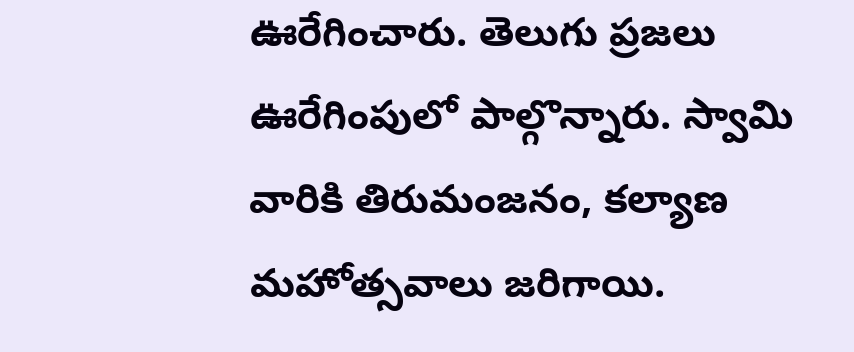ఊరేగించారు. తెలుగు ప్రజలు ఊరేగింపులో పాల్గొన్నారు. స్వామి వారికి తిరుమంజనం, కల్యాణ మహోత్సవాలు జరిగాయి.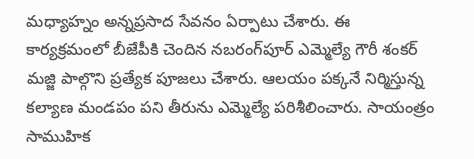మధ్యాహ్నం అన్నప్రసాద సేవనం ఏర్పాటు చేశారు. ఈ కార్యక్రమంలో బీజేపీకి చెందిన నబరంగ్‌పూర్‌ ఎమ్మెల్యే గౌరీ శంకర్‌ మజ్జి పాల్గొని ప్రత్యేక పూజలు చేశారు. ఆలయం పక్కనే నిర్మిస్తున్న కల్యాణ మండపం పని తీరును ఎమ్మెల్యే పరిశీలించారు. సాయంత్రం సాముహిక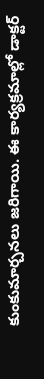కుంకుమార్చనలు జరిగాయి. ఈ కార్యక్రమాల్లో డాక్టర్‌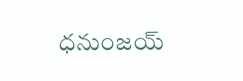ధనుంజయ్‌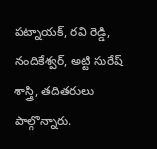పట్నాయక్‌, రవి రెడ్డి, నందికేశ్వర్‌, అట్టి సురేష్‌ శాస్త్రి, తదితరులు పాల్గొన్నారు.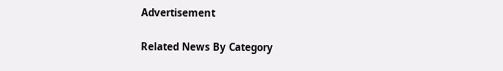Advertisement

Related News By Category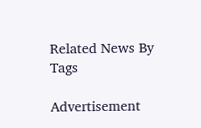Related News By Tags

Advertisement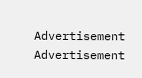Advertisement
Advertisement